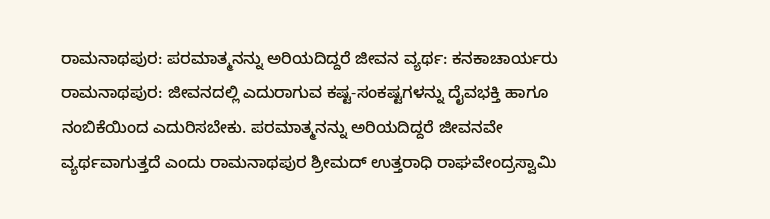ರಾಮನಾಥಪುರ: ಪರಮಾತ್ಮನನ್ನು ಅರಿಯದಿದ್ದರೆ ಜೀವನ ವ್ಯರ್ಥ: ಕನಕಾಚಾರ್ಯರು
ರಾಮನಾಥಪುರ: ಜೀವನದಲ್ಲಿ ಎದುರಾಗುವ ಕಷ್ಟ-ಸಂಕಷ್ಟಗಳನ್ನು ದೈವಭಕ್ತಿ ಹಾಗೂ ನಂಬಿಕೆಯಿಂದ ಎದುರಿಸಬೇಕು. ಪರಮಾತ್ಮನನ್ನು ಅರಿಯದಿದ್ದರೆ ಜೀವನವೇ ವ್ಯರ್ಥವಾಗುತ್ತದೆ ಎಂದು ರಾಮನಾಥಪುರ ಶ್ರೀಮದ್ ಉತ್ತರಾಧಿ ರಾಘವೇಂದ್ರಸ್ವಾಮಿ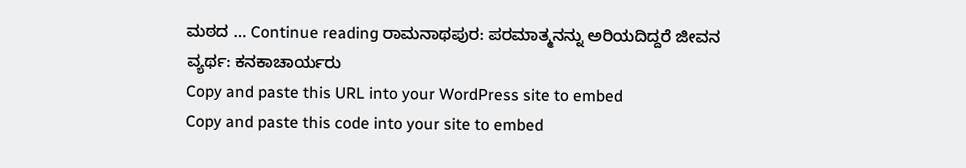ಮಠದ … Continue reading ರಾಮನಾಥಪುರ: ಪರಮಾತ್ಮನನ್ನು ಅರಿಯದಿದ್ದರೆ ಜೀವನ ವ್ಯರ್ಥ: ಕನಕಾಚಾರ್ಯರು
Copy and paste this URL into your WordPress site to embed
Copy and paste this code into your site to embed